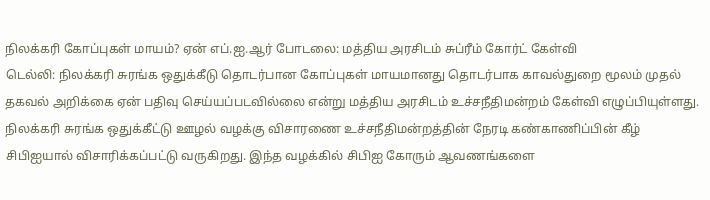நிலக்கரி கோப்புகள் மாயம்? ஏன் எப்.ஐ.ஆர் போடலை: மத்திய அரசிடம் சுப்ரீம் கோர்ட் கேள்வி
டெல்லி: நிலக்கரி சுரங்க ஒதுக்கீடு தொடர்பான கோப்புகள் மாயமானது தொடர்பாக காவல்துறை மூலம் முதல் தகவல் அறிக்கை ஏன் பதிவு செய்யப்படவில்லை என்று மத்திய அரசிடம் உச்சநீதிமன்றம் கேள்வி எழுப்பியுள்ளது.
நிலக்கரி சுரங்க ஒதுக்கீட்டு ஊழல் வழக்கு விசாரணை உச்சநீதிமன்றத்தின் நேரடி கண்காணிப்பின் கீழ் சிபிஐயால் விசாரிக்கப்பட்டு வருகிறது. இந்த வழக்கில் சிபிஐ கோரும் ஆவணங்களை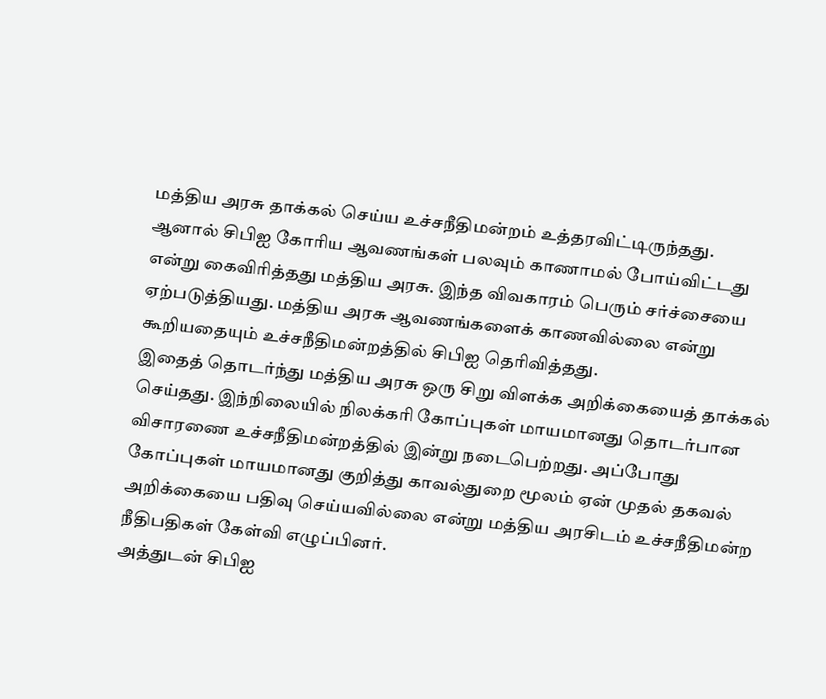மத்திய அரசு தாக்கல் செய்ய உச்சநீதிமன்றம் உத்தரவிட்டிருந்தது.
ஆனால் சிபிஐ கோரிய ஆவணங்கள் பலவும் காணாமல் போய்விட்டது என்று கைவிரித்தது மத்திய அரசு. இந்த விவகாரம் பெரும் சர்ச்சையை ஏற்படுத்தியது. மத்திய அரசு ஆவணங்களைக் காணவில்லை என்று கூறியதையும் உச்சநீதிமன்றத்தில் சிபிஐ தெரிவித்தது.
இதைத் தொடர்ந்து மத்திய அரசு ஒரு சிறு விளக்க அறிக்கையைத் தாக்கல் செய்தது. இந்நிலையில் நிலக்கரி கோப்புகள் மாயமானது தொடர்பான விசாரணை உச்சநீதிமன்றத்தில் இன்று நடைபெற்றது. அப்போது கோப்புகள் மாயமானது குறித்து காவல்துறை மூலம் ஏன் முதல் தகவல் அறிக்கையை பதிவு செய்யவில்லை என்று மத்திய அரசிடம் உச்சநீதிமன்ற நீதிபதிகள் கேள்வி எழுப்பினர்.
அத்துடன் சிபிஐ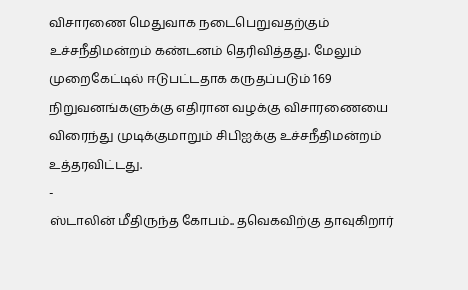விசாரணை மெதுவாக நடைபெறுவதற்கும் உச்சநீதிமன்றம் கண்டனம் தெரிவித்தது. மேலும் முறைகேட்டில் ஈடுபட்டதாக கருதப்படும் 169 நிறுவனங்களுக்கு எதிரான வழக்கு விசாரணையை விரைந்து முடிக்குமாறும் சிபிஐக்கு உச்சநீதிமன்றம் உத்தரவிட்டது.
-
ஸ்டாலின் மீதிருந்த கோபம்.. தவெகவிற்கு தாவுகிறார்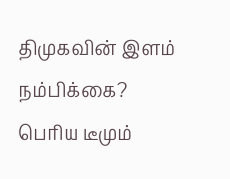திமுகவின் இளம் நம்பிக்கை? பெரிய டீமும்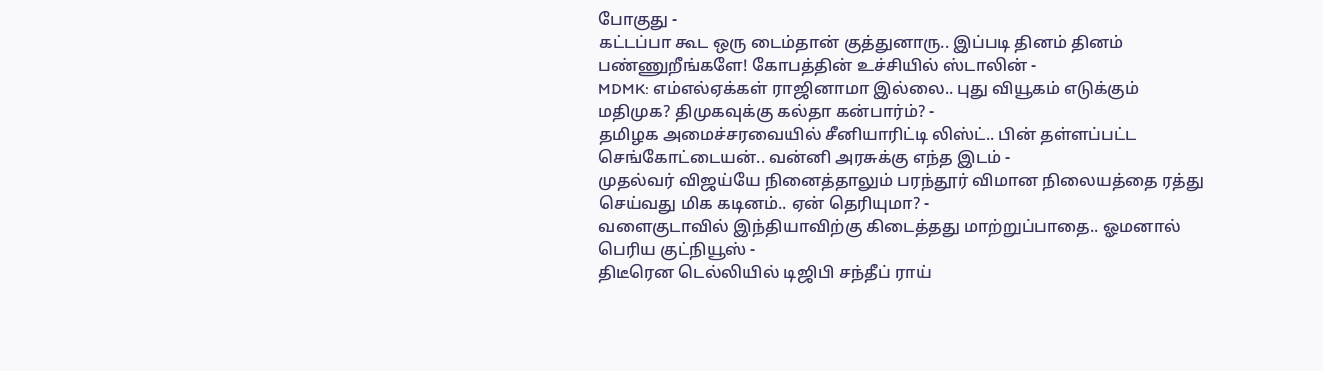போகுது -
கட்டப்பா கூட ஒரு டைம்தான் குத்துனாரு.. இப்படி தினம் தினம் பண்ணுறீங்களே! கோபத்தின் உச்சியில் ஸ்டாலின் -
MDMK: எம்எல்ஏக்கள் ராஜினாமா இல்லை.. புது வியூகம் எடுக்கும் மதிமுக? திமுகவுக்கு கல்தா கன்பார்ம்? -
தமிழக அமைச்சரவையில் சீனியாரிட்டி லிஸ்ட்.. பின் தள்ளப்பட்ட செங்கோட்டையன்.. வன்னி அரசுக்கு எந்த இடம் -
முதல்வர் விஜய்யே நினைத்தாலும் பரந்தூர் விமான நிலையத்தை ரத்து செய்வது மிக கடினம்.. ஏன் தெரியுமா? -
வளைகுடாவில் இந்தியாவிற்கு கிடைத்தது மாற்றுப்பாதை.. ஓமனால் பெரிய குட்நியூஸ் -
திடீரென டெல்லியில் டிஜிபி சந்தீப் ராய்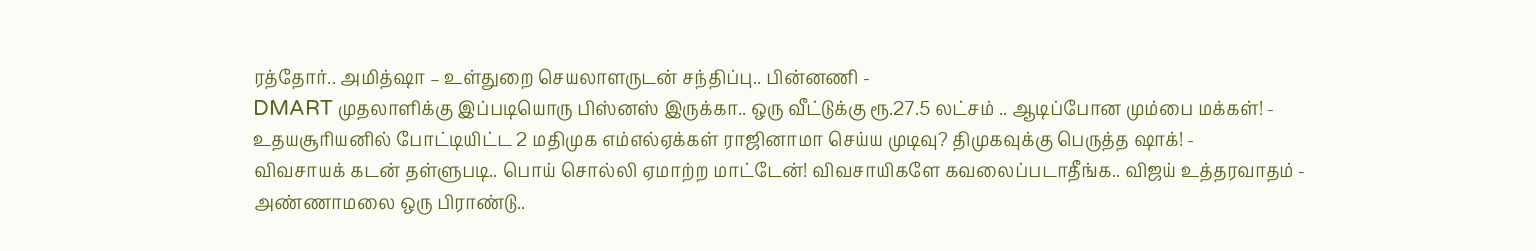ரத்தோர்.. அமித்ஷா – உள்துறை செயலாளருடன் சந்திப்பு.. பின்னணி -
DMART முதலாளிக்கு இப்படியொரு பிஸ்னஸ் இருக்கா.. ஒரு வீட்டுக்கு ரூ.27.5 லட்சம் .. ஆடிப்போன மும்பை மக்கள்! -
உதயசூரியனில் போட்டியிட்ட 2 மதிமுக எம்எல்ஏக்கள் ராஜினாமா செய்ய முடிவு? திமுகவுக்கு பெருத்த ஷாக்! -
விவசாயக் கடன் தள்ளுபடி.. பொய் சொல்லி ஏமாற்ற மாட்டேன்! விவசாயிகளே கவலைப்படாதீங்க.. விஜய் உத்தரவாதம் -
அண்ணாமலை ஒரு பிராண்டு..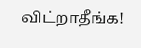விட்றாதீங்க!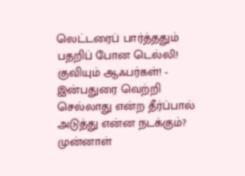லெட்டரைப் பார்த்ததும் பதறிப் போன டெல்லி! குவியும் ஆஃபர்கள்! -
இன்பதுரை வெற்றி செல்லாது என்ற தீர்ப்பால் அடுத்து என்ன நடக்கும்? முன்னாள்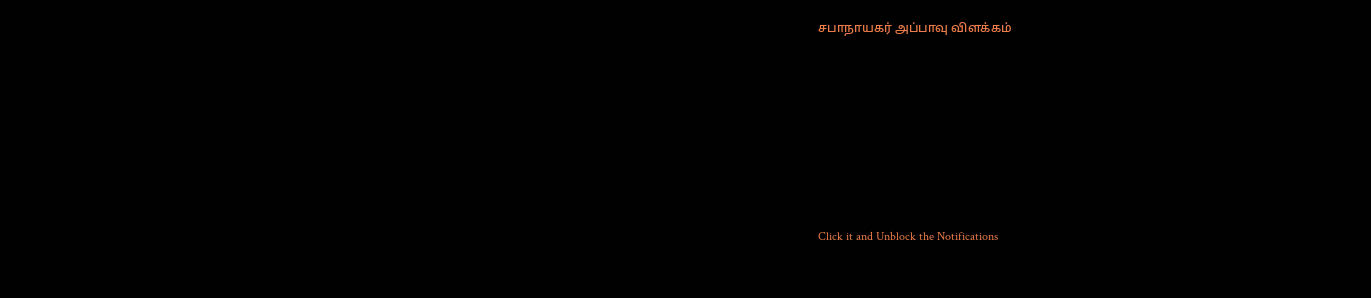சபாநாயகர் அப்பாவு விளக்கம்












Click it and Unblock the Notifications